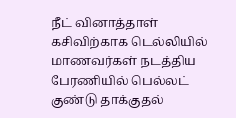நீட் வினாத்தாள் கசிவிற்காக டெல்லியில் மாணவர்கள் நடத்திய பேரணியில் பெல்லட் குண்டு தாக்குதல்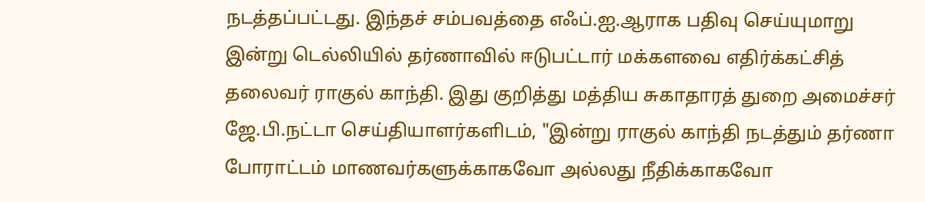நடத்தப்பட்டது. இந்தச் சம்பவத்தை எஃப்.ஐ.ஆராக பதிவு செய்யுமாறு இன்று டெல்லியில் தர்ணாவில் ஈடுபட்டார் மக்களவை எதிர்க்கட்சித் தலைவர் ராகுல் காந்தி. இது குறித்து மத்திய சுகாதாரத் துறை அமைச்சர் ஜே.பி.நட்டா செய்தியாளர்களிடம், "இன்று ராகுல் காந்தி நடத்தும் தர்ணா போராட்டம் மாணவர்களுக்காகவோ அல்லது நீதிக்காகவோ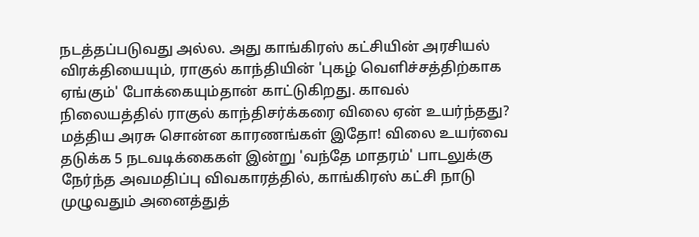நடத்தப்படுவது அல்ல. அது காங்கிரஸ் கட்சியின் அரசியல் விரக்தியையும், ராகுல் காந்தியின் 'புகழ் வெளிச்சத்திற்காக ஏங்கும்' போக்கையும்தான் காட்டுகிறது. காவல் நிலையத்தில் ராகுல் காந்திசர்க்கரை விலை ஏன் உயர்ந்தது? மத்திய அரசு சொன்ன காரணங்கள் இதோ! விலை உயர்வை தடுக்க 5 நடவடிக்கைகள் இன்று 'வந்தே மாதரம்' பாடலுக்கு நேர்ந்த அவமதிப்பு விவகாரத்தில், காங்கிரஸ் கட்சி நாடு முழுவதும் அனைத்துத்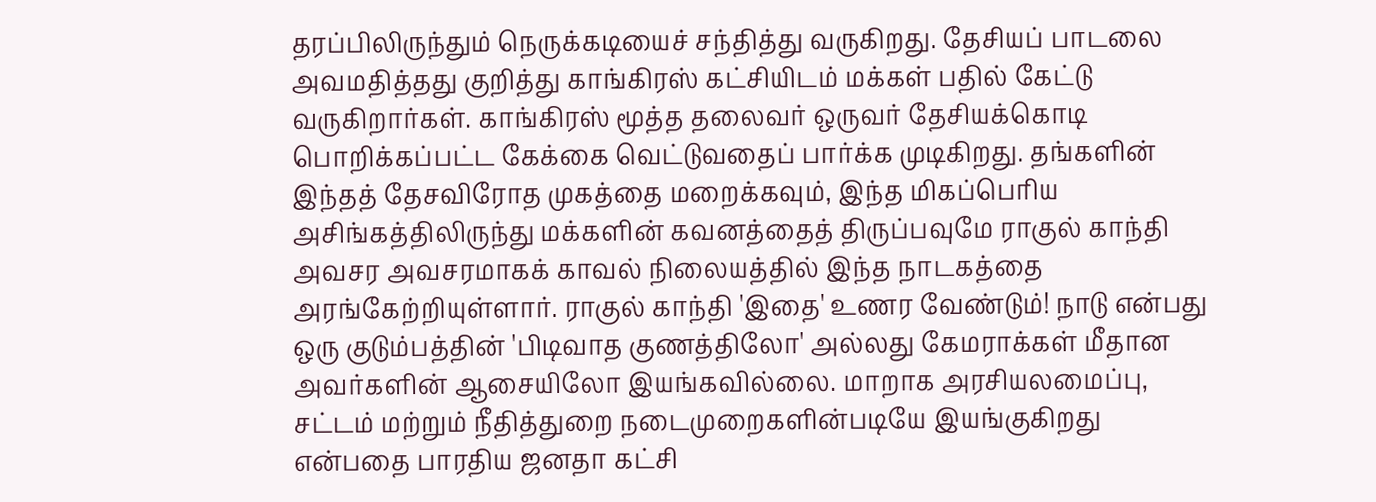தரப்பிலிருந்தும் நெருக்கடியைச் சந்தித்து வருகிறது. தேசியப் பாடலை அவமதித்தது குறித்து காங்கிரஸ் கட்சியிடம் மக்கள் பதில் கேட்டு வருகிறார்கள். காங்கிரஸ் மூத்த தலைவர் ஒருவர் தேசியக்கொடி பொறிக்கப்பட்ட கேக்கை வெட்டுவதைப் பார்க்க முடிகிறது. தங்களின் இந்தத் தேசவிரோத முகத்தை மறைக்கவும், இந்த மிகப்பெரிய அசிங்கத்திலிருந்து மக்களின் கவனத்தைத் திருப்பவுமே ராகுல் காந்தி அவசர அவசரமாகக் காவல் நிலையத்தில் இந்த நாடகத்தை அரங்கேற்றியுள்ளார். ராகுல் காந்தி 'இதை' உணர வேண்டும்! நாடு என்பது ஒரு குடும்பத்தின் 'பிடிவாத குணத்திலோ' அல்லது கேமராக்கள் மீதான அவர்களின் ஆசையிலோ இயங்கவில்லை. மாறாக அரசியலமைப்பு, சட்டம் மற்றும் நீதித்துறை நடைமுறைகளின்படியே இயங்குகிறது என்பதை பாரதிய ஜனதா கட்சி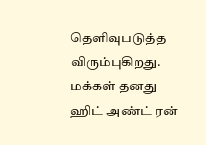தெளிவுபடுத்த விரும்புகிறது. மக்கள் தனது ஹிட் அண்ட் ரன்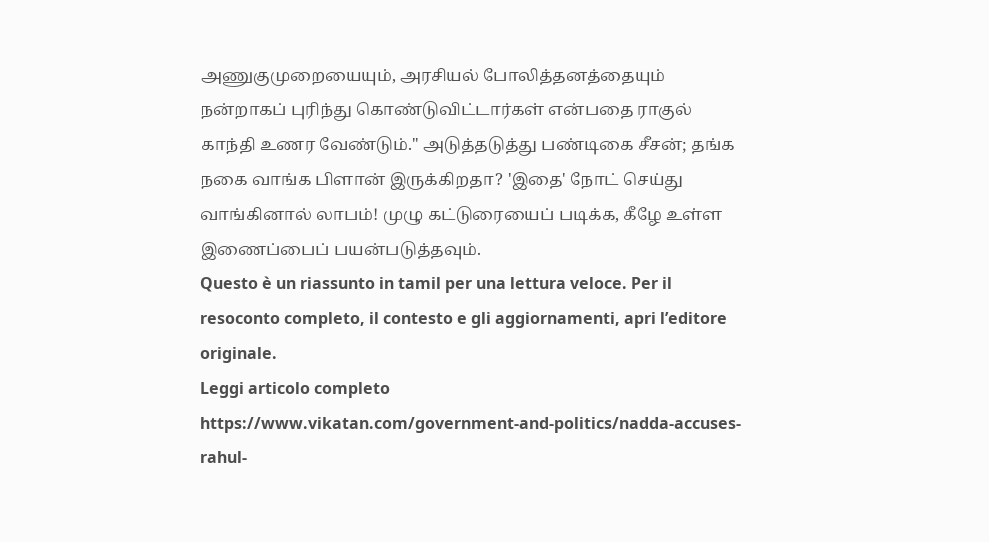அணுகுமுறையையும், அரசியல் போலித்தனத்தையும் நன்றாகப் புரிந்து கொண்டுவிட்டார்கள் என்பதை ராகுல் காந்தி உணர வேண்டும்." அடுத்தடுத்து பண்டிகை சீசன்; தங்க நகை வாங்க பிளான் இருக்கிறதா? 'இதை' நோட் செய்து வாங்கினால் லாபம்! முழு கட்டுரையைப் படிக்க, கீழே உள்ள இணைப்பைப் பயன்படுத்தவும்.
Questo è un riassunto in tamil per una lettura veloce. Per il resoconto completo, il contesto e gli aggiornamenti, apri l’editore originale.
Leggi articolo completo
https://www.vikatan.com/government-and-politics/nadda-accuses-rahul-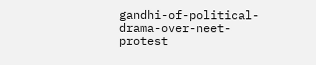gandhi-of-political-drama-over-neet-protest